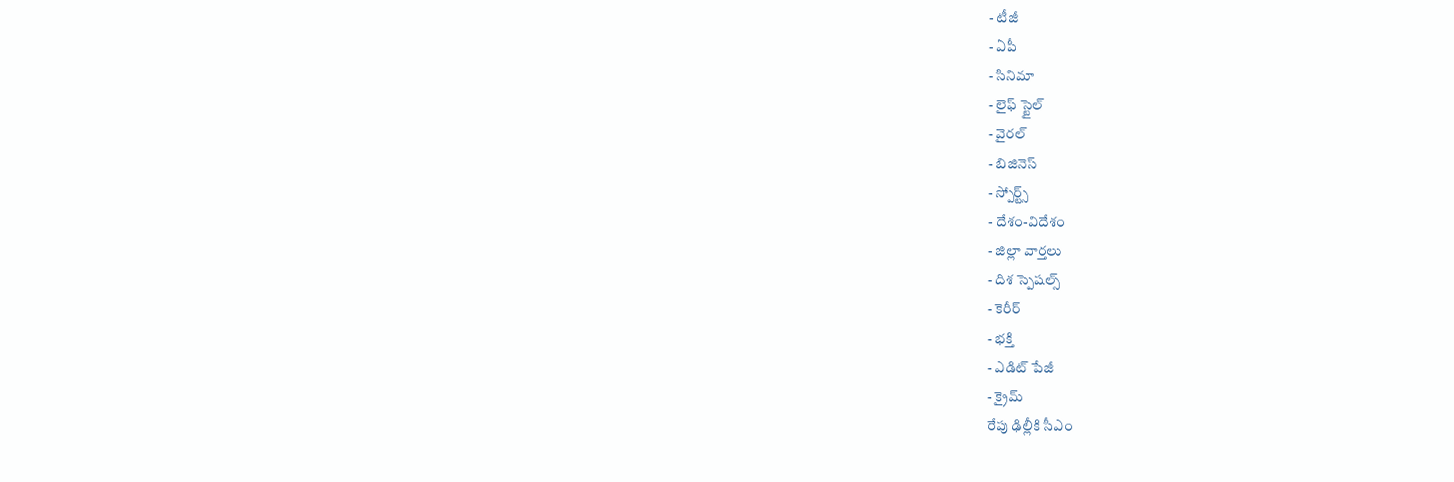- టీజీ
- ఏపీ
- సినిమా
- లైఫ్ స్టైల్
- వైరల్
- బిజినెస్
- స్పోర్ట్స్
- దేశం-విదేశం
- జిల్లా వార్తలు
- దిశ స్పెషల్స్
- కెరీర్
- భక్తి
- ఎడిట్ పేజీ
- క్రైమ్
రేపు ఢిల్లీకి సీఎం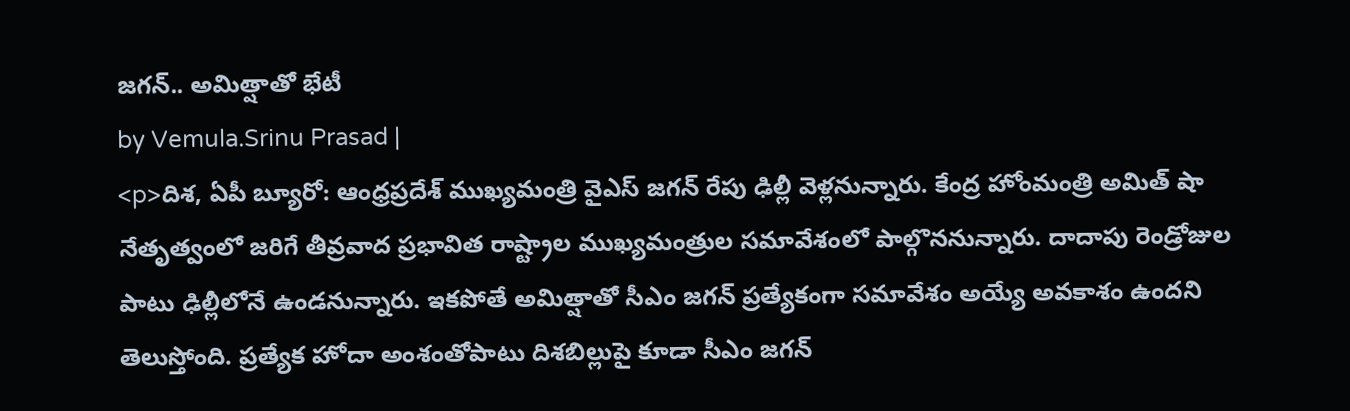జగన్.. అమిత్షాతో భేటీ
by Vemula.Srinu Prasad |
<p>దిశ, ఏపీ బ్యూరో: ఆంధ్రప్రదేశ్ ముఖ్యమంత్రి వైఎస్ జగన్ రేపు ఢిల్లీ వెళ్లనున్నారు. కేంద్ర హోంమంత్రి అమిత్ షా నేతృత్వంలో జరిగే తీవ్రవాద ప్రభావిత రాష్ట్రాల ముఖ్యమంత్రుల సమావేశంలో పాల్గొననున్నారు. దాదాపు రెండ్రోజుల పాటు ఢిల్లీలోనే ఉండనున్నారు. ఇకపోతే అమిత్షాతో సీఎం జగన్ ప్రత్యేకంగా సమావేశం అయ్యే అవకాశం ఉందని తెలుస్తోంది. ప్రత్యేక హోదా అంశంతోపాటు దిశబిల్లుపై కూడా సీఎం జగన్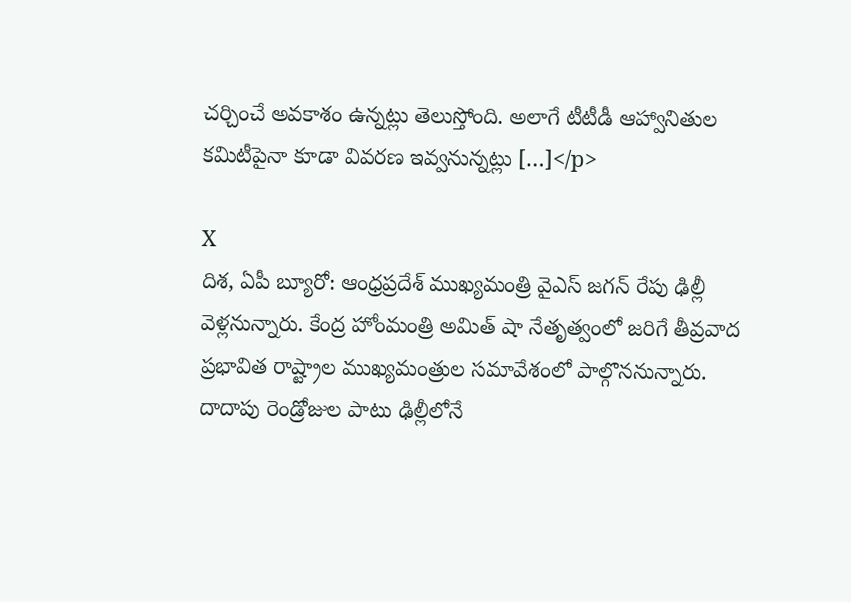చర్చించే అవకాశం ఉన్నట్లు తెలుస్తోంది. అలాగే టీటీడీ ఆహ్వానితుల కమిటీపైనా కూడా వివరణ ఇవ్వనున్నట్లు […]</p>

X
దిశ, ఏపీ బ్యూరో: ఆంధ్రప్రదేశ్ ముఖ్యమంత్రి వైఎస్ జగన్ రేపు ఢిల్లీ వెళ్లనున్నారు. కేంద్ర హోంమంత్రి అమిత్ షా నేతృత్వంలో జరిగే తీవ్రవాద ప్రభావిత రాష్ట్రాల ముఖ్యమంత్రుల సమావేశంలో పాల్గొననున్నారు. దాదాపు రెండ్రోజుల పాటు ఢిల్లీలోనే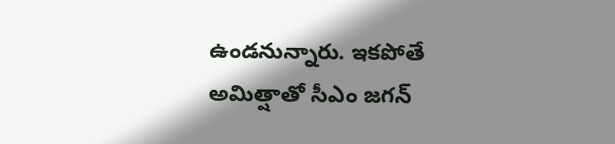ఉండనున్నారు. ఇకపోతే అమిత్షాతో సీఎం జగన్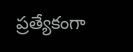ప్రత్యేకంగా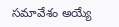సమావేశం అయ్యే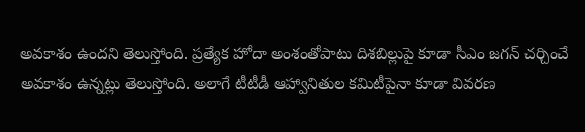అవకాశం ఉందని తెలుస్తోంది. ప్రత్యేక హోదా అంశంతోపాటు దిశబిల్లుపై కూడా సీఎం జగన్ చర్చించే అవకాశం ఉన్నట్లు తెలుస్తోంది. అలాగే టీటీడీ ఆహ్వానితుల కమిటీపైనా కూడా వివరణ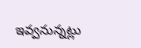ఇవ్వనున్నట్లు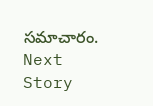సమాచారం.
Next Story